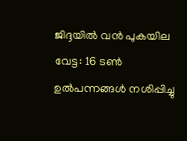ജിദ്ദയിൽ വൻ പുകയില വേട്ട: 16 ടൺ ഉൽപന്നങ്ങൾ നശിപ്പിച്ചു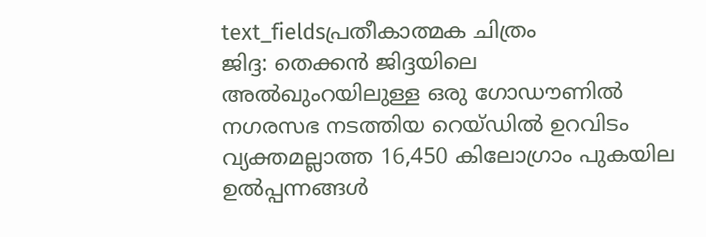text_fieldsപ്രതീകാത്മക ചിത്രം
ജിദ്ദ: തെക്കൻ ജിദ്ദയിലെ അൽഖുംറയിലുള്ള ഒരു ഗോഡൗണിൽ നഗരസഭ നടത്തിയ റെയ്ഡിൽ ഉറവിടം വ്യക്തമല്ലാത്ത 16,450 കിലോഗ്രാം പുകയില ഉൽപ്പന്നങ്ങൾ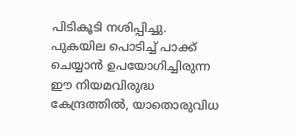പിടികൂടി നശിപ്പിച്ചു. പുകയില പൊടിച്ച് പാക്ക് ചെയ്യാൻ ഉപയോഗിച്ചിരുന്ന ഈ നിയമവിരുദ്ധ കേന്ദ്രത്തിൽ, യാതൊരുവിധ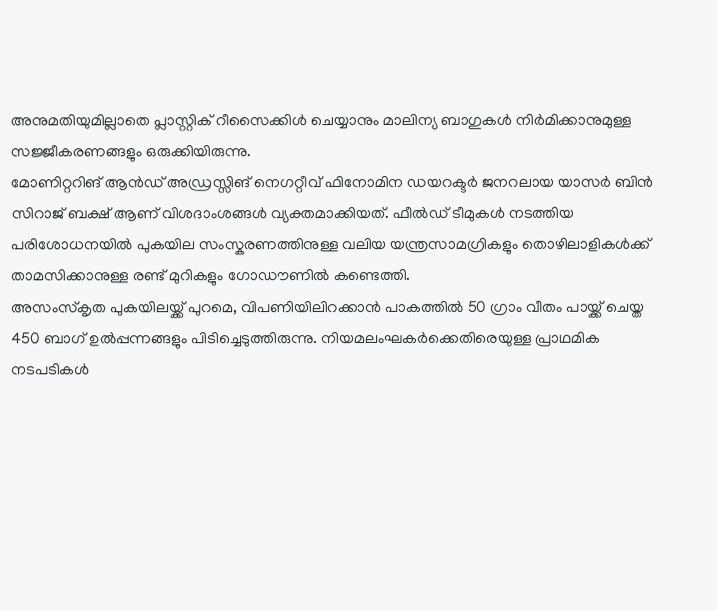അനുമതിയുമില്ലാതെ പ്ലാസ്റ്റിക് റീസൈക്കിൾ ചെയ്യാനും മാലിന്യ ബാഗുകൾ നിർമിക്കാനുമുള്ള സജ്ജീകരണങ്ങളും ഒരുക്കിയിരുന്നു.
മോണിറ്ററിങ് ആൻഡ് അഡ്രസ്സിങ് നെഗറ്റീവ് ഫിനോമിന ഡയറക്ടർ ജനറലായ യാസർ ബിൻ സിറാജ് ബക്ഷ് ആണ് വിശദാംശങ്ങൾ വ്യക്തമാക്കിയത്. ഫീൽഡ് ടീമുകൾ നടത്തിയ പരിശോധനയിൽ പുകയില സംസ്കരണത്തിനുള്ള വലിയ യന്ത്രസാമഗ്രികളും തൊഴിലാളികൾക്ക് താമസിക്കാനുള്ള രണ്ട് മുറികളും ഗോഡൗണിൽ കണ്ടെത്തി.
അസംസ്കൃത പുകയിലയ്ക്ക് പുറമെ, വിപണിയിലിറക്കാൻ പാകത്തിൽ 50 ഗ്രാം വീതം പായ്ക്ക് ചെയ്ത 450 ബാഗ് ഉൽപ്പന്നങ്ങളും പിടിച്ചെടുത്തിരുന്നു. നിയമലംഘകർക്കെതിരെയുള്ള പ്രാഥമിക നടപടികൾ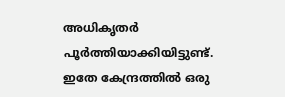അധികൃതർ പൂർത്തിയാക്കിയിട്ടുണ്ട്. ഇതേ കേന്ദ്രത്തിൽ ഒരു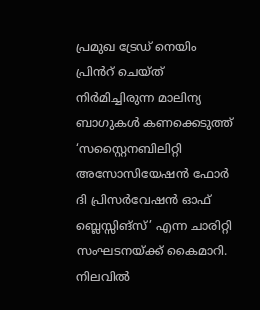പ്രമുഖ ട്രേഡ് നെയിം പ്രിൻറ് ചെയ്ത് നിർമിച്ചിരുന്ന മാലിന്യ ബാഗുകൾ കണക്കെടുത്ത് ‘സസ്റ്റൈനബിലിറ്റി അസോസിയേഷൻ ഫോർ ദി പ്രിസർവേഷൻ ഓഫ് ബ്ലെസ്സിങ്സ്’ എന്ന ചാരിറ്റി സംഘടനയ്ക്ക് കൈമാറി.
നിലവിൽ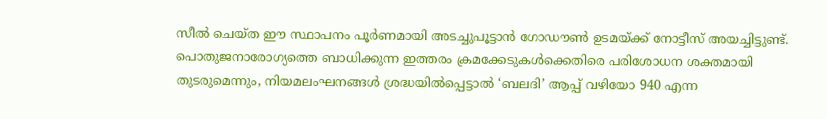സീൽ ചെയ്ത ഈ സ്ഥാപനം പൂർണമായി അടച്ചുപൂട്ടാൻ ഗോഡൗൺ ഉടമയ്ക്ക് നോട്ടീസ് അയച്ചിട്ടുണ്ട്. പൊതുജനാരോഗ്യത്തെ ബാധിക്കുന്ന ഇത്തരം ക്രമക്കേടുകൾക്കെതിരെ പരിശോധന ശക്തമായി തുടരുമെന്നും, നിയമലംഘനങ്ങൾ ശ്രദ്ധയിൽപ്പെട്ടാൽ ‘ബലദി’ ആപ്പ് വഴിയോ 940 എന്ന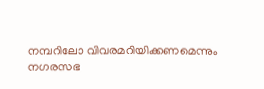നമ്പറിലോ വിവരമറിയിക്കണമെന്നും നഗരസഭ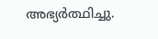അഭ്യർത്ഥിച്ചു.